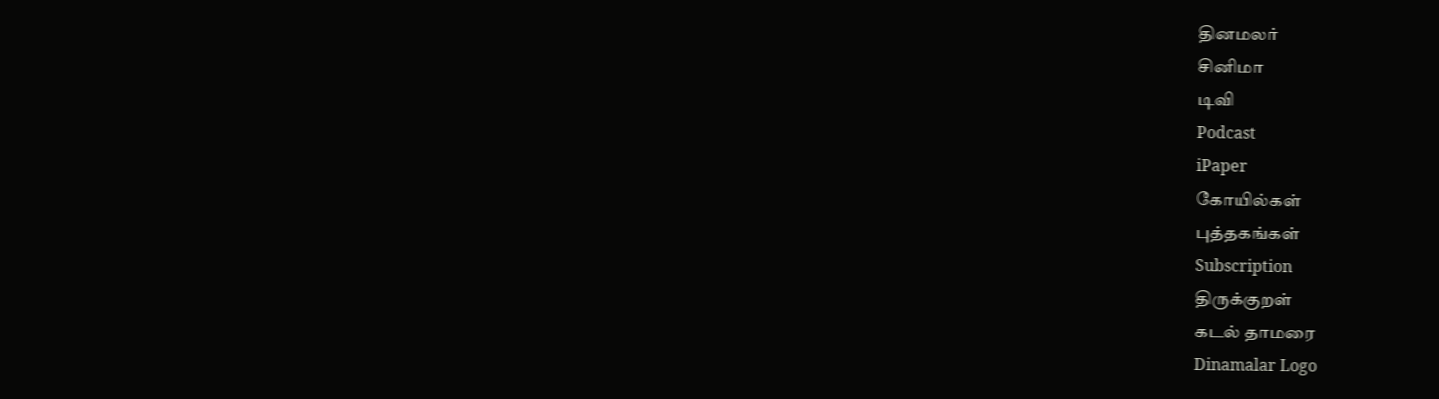தினமலர்
சினிமா
டிவி
Podcast
iPaper
கோயில்கள்
புத்தகங்கள்
Subscription
திருக்குறள்
கடல் தாமரை
Dinamalar Logo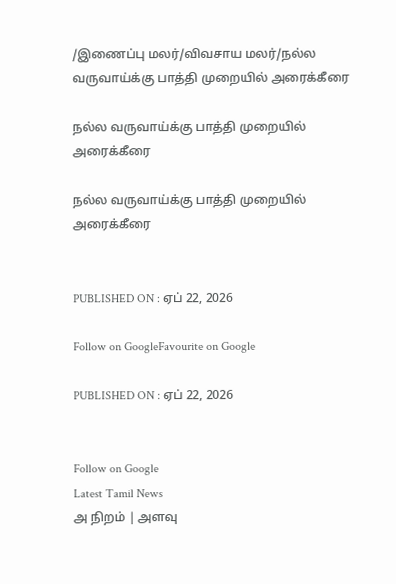/இணைப்பு மலர்/விவசாய மலர்/நல்ல வருவாய்க்கு பாத்தி முறையில் அரைக்கீரை

நல்ல வருவாய்க்கு பாத்தி முறையில் அரைக்கீரை

நல்ல வருவாய்க்கு பாத்தி முறையில் அரைக்கீரை


PUBLISHED ON : ஏப் 22, 2026

Follow on GoogleFavourite on Google

PUBLISHED ON : ஏப் 22, 2026


Follow on Google
Latest Tamil News
அ நிறம் | அளவு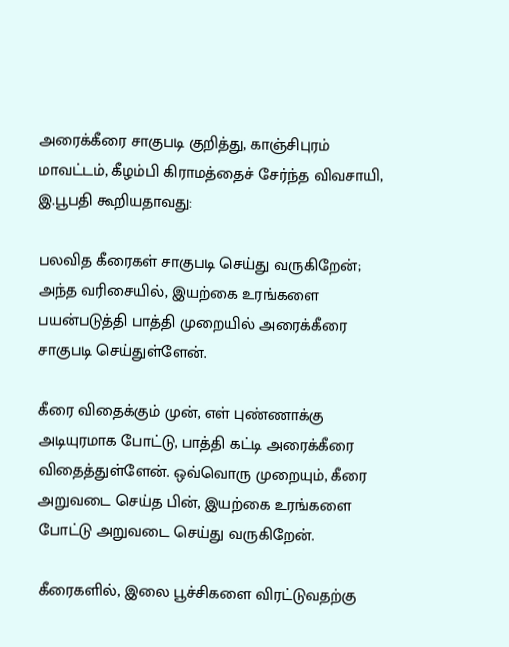அரைக்கீரை சாகுபடி குறித்து, காஞ்சிபுரம் மாவட்டம், கீழம்பி கிராமத்தைச் சேர்ந்த விவசாயி, இ.பூபதி கூறியதாவது:

பலவித கீரைகள் சாகுபடி செய்து வருகிறேன்; அந்த வரிசையில், இயற்கை உரங்களை பயன்படுத்தி பாத்தி முறையில் அரைக்கீரை சாகுபடி செய்துள்ளேன்.

கீரை விதைக்கும் முன், எள் புண்ணாக்கு அடியுரமாக போட்டு, பாத்தி கட்டி அரைக்கீரை விதைத்துள்ளேன். ஒவ்வொரு முறையும், கீரை அறுவடை செய்த பின், இயற்கை உரங்களை போட்டு அறுவடை செய்து வருகிறேன்.

கீரைகளில், இலை பூச்சிகளை விரட்டுவதற்கு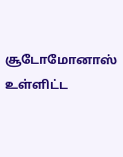சூடோமோனாஸ் உள்ளிட்ட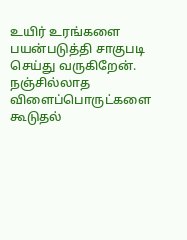உயிர் உரங்களை பயன்படுத்தி சாகுபடி செய்து வருகிறேன். நஞ்சில்லாத விளைப்பொருட்களை கூடுதல்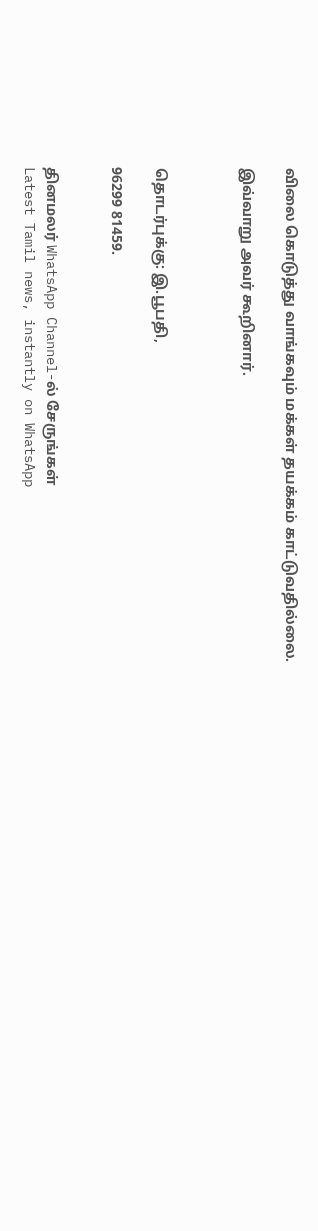விலை கொடுத்து வாங்கவும் மக்கள் தயக்கம் காட்டுவதில்லை.

இவ்வாறு அவர் கூறினார்.



தொடர்புக்கு: இ.பூபதி,

96299 81459.


தினமலர் WhatsApp Channel-ல் சேருங்கள்
Latest Tamil news, instantly on WhatsApp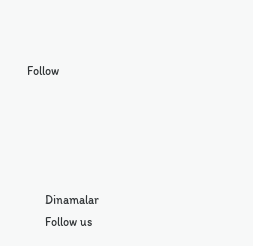Follow





      Dinamalar
      Follow us